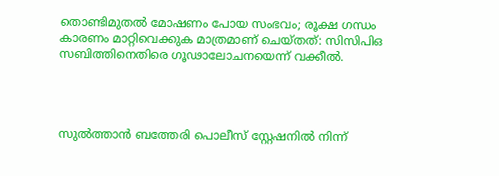തൊണ്ടിമുതല്‍ മോഷണം പോയ സംഭവം; രൂക്ഷ ഗന്ധം കാരണം മാറ്റിവെക്കുക മാത്രമാണ് ചെയ്തത്: സിസിപിഒ സബിത്തിനെതിരെ ഗൂഢാലോചനയെന്ന് വക്കീല്‍.




സുല്‍ത്താൻ ബത്തേരി പൊലീസ് സ്റ്റേഷനില്‍ നിന്ന്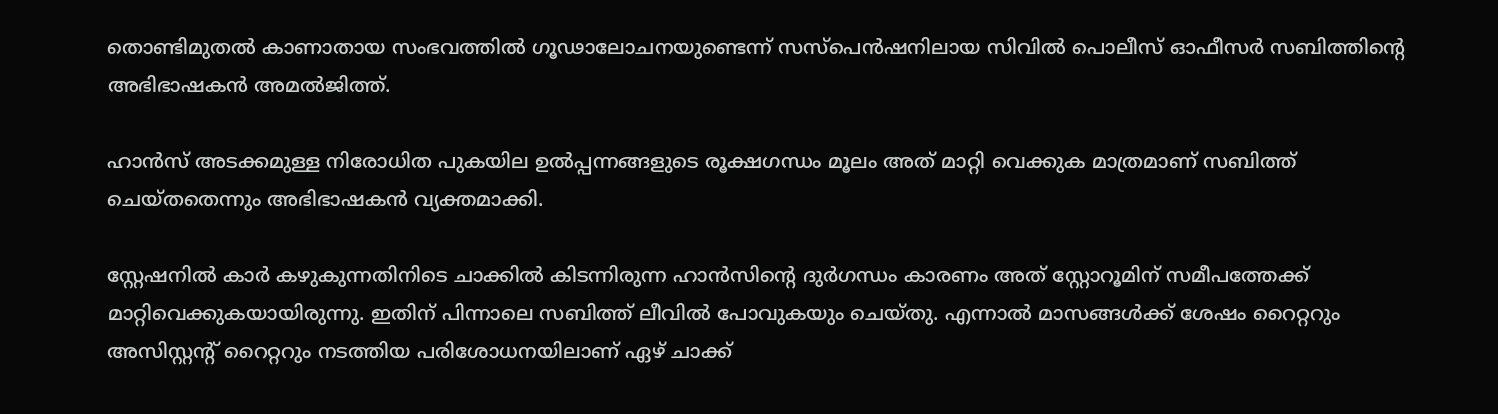തൊണ്ടിമുതല്‍ കാണാതായ സംഭവത്തില്‍ ഗൂഢാലോചനയുണ്ടെന്ന് സസ്പെൻഷനിലായ സിവില്‍ പൊലീസ് ഓഫീസർ സബിത്തിന്റെ അഭിഭാഷകൻ അമല്‍ജിത്ത്.

ഹാൻസ് അടക്കമുള്ള നിരോധിത പുകയില ഉല്‍പ്പന്നങ്ങളുടെ രൂക്ഷഗന്ധം മൂലം അത് മാറ്റി വെക്കുക മാത്രമാണ് സബിത്ത് ചെയ്തതെന്നും അഭിഭാഷകൻ വ്യക്തമാക്കി.

സ്റ്റേഷനില്‍ കാർ കഴുകുന്നതിനിടെ ചാക്കില്‍ കിടന്നിരുന്ന ഹാൻസിന്റെ ദുർഗന്ധം കാരണം അത് സ്റ്റോറൂമിന് സമീപത്തേക്ക് മാറ്റിവെക്കുകയായിരുന്നു. ഇതിന് പിന്നാലെ സബിത്ത് ലീവില്‍ പോവുകയും ചെയ്തു. എന്നാല്‍ മാസങ്ങള്‍ക്ക് ശേഷം റൈറ്ററും അസിസ്റ്റന്റ് റൈറ്ററും നടത്തിയ പരിശോധനയിലാണ് ഏഴ് ചാക്ക്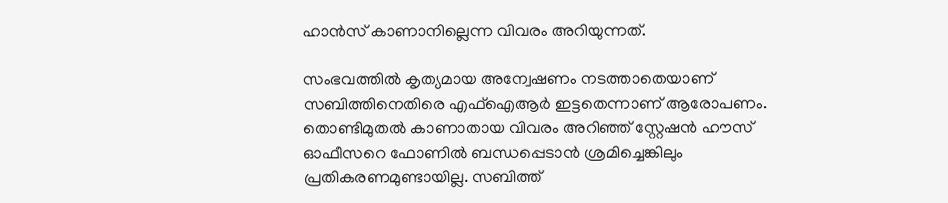ഹാൻസ് കാണാനില്ലെന്ന വിവരം അറിയുന്നത്.

സംഭവത്തില്‍ കൃത്യമായ അന്വേഷണം നടത്താതെയാണ് സബിത്തിനെതിരെ എഫ്‌ഐആർ ഇട്ടതെന്നാണ് ആരോപണം. തൊണ്ടിമുതല്‍ കാണാതായ വിവരം അറിഞ്ഞ് സ്റ്റേഷൻ ഹൗസ് ഓഫീസറെ ഫോണില്‍ ബന്ധപ്പെടാൻ ശ്രമിച്ചെങ്കിലും പ്രതികരണമുണ്ടായില്ല. സബിത്ത്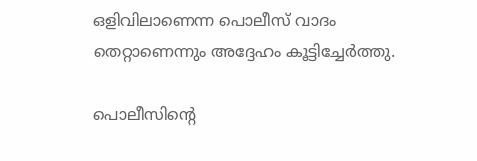ഒളിവിലാണെന്ന പൊലീസ് വാദം തെറ്റാണെന്നും അദ്ദേഹം കൂട്ടിച്ചേർത്തു.

പൊലീസിന്റെ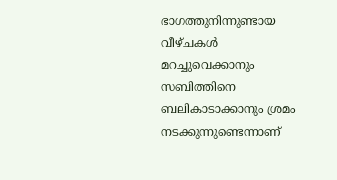ഭാഗത്തുനിന്നുണ്ടായ വീഴ്ചകള്‍ മറച്ചുവെക്കാനും സബിത്തിനെ ബലികാടാക്കാനും ശ്രമം നടക്കുന്നുണ്ടെന്നാണ്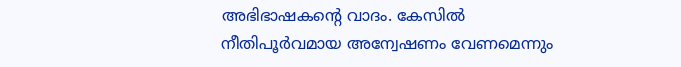അഭിഭാഷകന്റെ വാദം. കേസില്‍ നീതിപൂർവമായ അന്വേഷണം വേണമെന്നും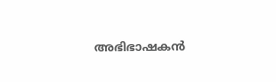അഭിഭാഷകൻ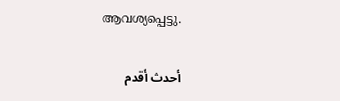ആവശ്യപ്പെട്ടു.

أحدث أقدم